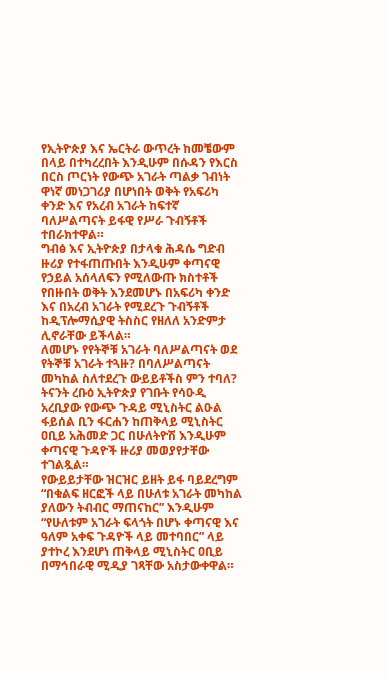የኢትዮጵያ እና ኤርትራ ውጥረት ከመቼውም በላይ በተካረረበት እንዲሁም በሱዳን የእርስ በርስ ጦርነት የውጭ አገራት ጣልቃ ገብነት ዋነኛ መነጋገሪያ በሆነበት ወቅት የአፍሪካ ቀንድ እና የአረብ አገራት ከፍተኛ ባለሥልጣናት ይፋዊ የሥራ ጉብኝቶች ተበራክተዋል።
ግብፅ እና ኢትዮጵያ በታላቁ ሕዳሴ ግድብ ዙሪያ የተፋጠጡበት እንዲሁም ቀጣናዊ የኃይል አሰላለፍን የሚለውጡ ክስተቶች የበዙበት ወቅት እንደመሆኑ በአፍሪካ ቀንድ እና በአረብ አገራት የሚደረጉ ጉብኝቶች ከዲፕሎማሲያዊ ትስስር የዘለለ አንድምታ ሊኖራቸው ይችላል።
ለመሆኑ የየትኞቹ አገራት ባለሥልጣናት ወደ የትኞቹ አገራት ተጓዙ? በባለሥልጣናት መካከል ስለተደረጉ ውይይቶችስ ምን ተባለ?
ትናንት ረቡዕ ኢትዮጵያ የገቡት የሳዑዲ አረቢያው የውጭ ጉዳይ ሚኒስትር ልዑል ፋይሰል ቢን ፋርሐን ከጠቅላይ ሚኒስትር ዐቢይ አሕመድ ጋር በሁለትዮሽ እንዲሁም ቀጣናዊ ጉዳዮች ዙሪያ መወያየታቸው ተገልጿል።
የውይይታቸው ዝርዝር ይዘት ይፋ ባይደረግም “በቁልፍ ዘርፎች ላይ በሁለቱ አገራት መካከል ያለውን ትብብር ማጠናከር” እንዲሁም “የሁለቱም አገራት ፍላጎት በሆኑ ቀጣናዊ እና ዓለም አቀፍ ጉዳዮች ላይ መተባበር” ላይ ያተኮረ እንደሆነ ጠቅላይ ሚኒስትር ዐቢይ በማኅበራዊ ሚዲያ ገጻቸው አስታውቀዋል።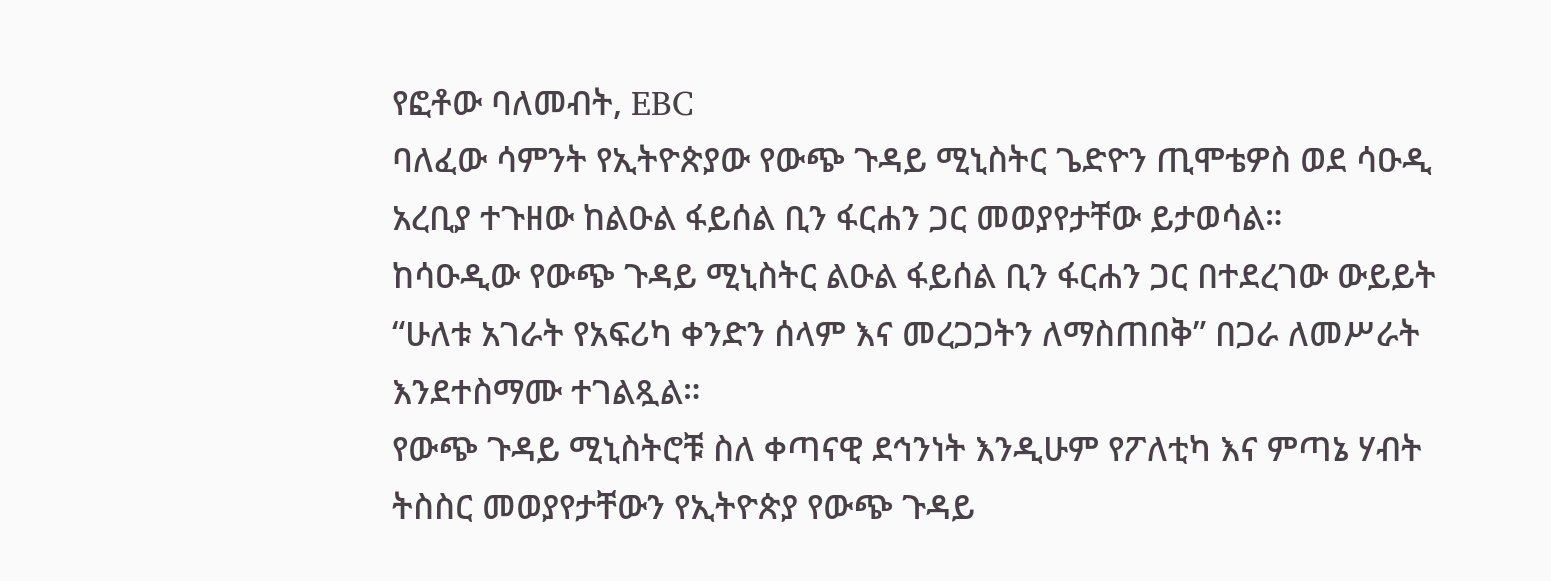የፎቶው ባለመብት, EBC
ባለፈው ሳምንት የኢትዮጵያው የውጭ ጉዳይ ሚኒስትር ጌድዮን ጢሞቴዎስ ወደ ሳዑዲ አረቢያ ተጉዘው ከልዑል ፋይሰል ቢን ፋርሐን ጋር መወያየታቸው ይታወሳል።
ከሳዑዲው የውጭ ጉዳይ ሚኒስትር ልዑል ፋይሰል ቢን ፋርሐን ጋር በተደረገው ውይይት “ሁለቱ አገራት የአፍሪካ ቀንድን ሰላም እና መረጋጋትን ለማስጠበቅ” በጋራ ለመሥራት እንደተስማሙ ተገልጿል።
የውጭ ጉዳይ ሚኒስትሮቹ ስለ ቀጣናዊ ደኅንነት እንዲሁም የፖለቲካ እና ምጣኔ ሃብት ትስስር መወያየታቸውን የኢትዮጵያ የውጭ ጉዳይ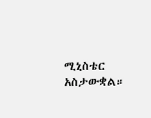ሚኒስቴር አስታውቋል።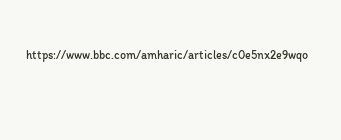https://www.bbc.com/amharic/articles/c0e5nx2e9wqo